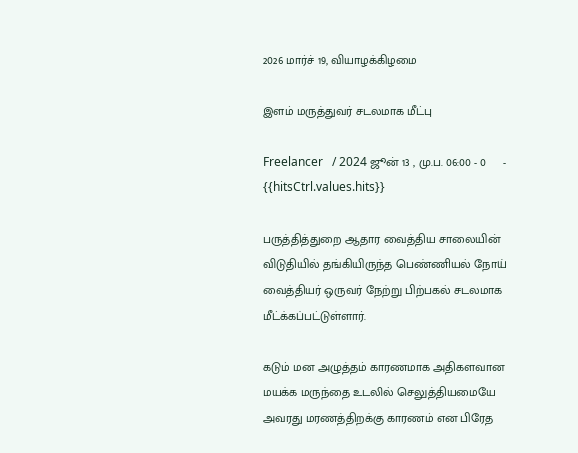2026 மார்ச் 19, வியாழக்கிழமை

இளம் மருத்துவர் சடலமாக மீட்பு

Freelancer   / 2024 ஜூன் 13 , மு.ப. 06:00 - 0     - {{hitsCtrl.values.hits}}

பருத்தித்துறை ஆதார வைத்திய சாலையின் விடுதியில் தங்கியிருந்த பெண்ணியல் நோய் வைத்தியர் ஒருவர் நேற்று பிற்பகல் சடலமாக மீட்க்கப்பட்டுள்ளார்.

கடும் மன அழுத்தம் காரணமாக அதிகளவான மயக்க மருந்தை உடலில் செலுத்தியமையே அவரது மரணத்திறக்கு காரணம் என பிரேத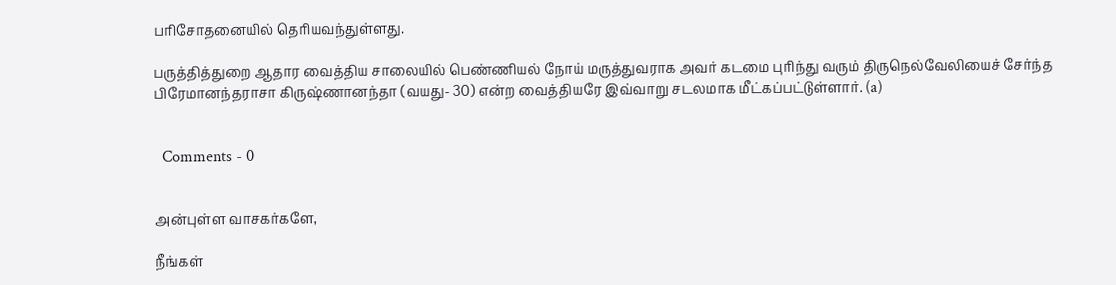பரிசோதனையில் தெரியவந்துள்ளது.

பருத்தித்துறை ஆதார வைத்திய சாலையில் பெண்ணியல் நோய் மருத்துவராக அவர் கடமை புரிந்து வரும் திருநெல்வேலியைச் சேர்ந்த பிரேமானந்தராசா கிருஷ்ணானந்தா (வயது- 30) என்ற வைத்தியரே இவ்வாறு சடலமாக மீட்கப்பட்டுள்ளார். (a)


  Comments - 0


அன்புள்ள வாசகர்களே,

நீங்கள்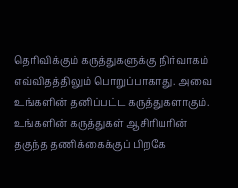தெரிவிக்கும் கருத்துகளுக்கு நிர்வாகம் எவ்விதத்திலும் பொறுப்பாகாது. அவை உங்களின் தனிப்பட்ட கருத்துகளாகும். உங்களின் கருத்துகள் ஆசிரியரின் தகுந்த தணிக்கைக்குப் பிறகே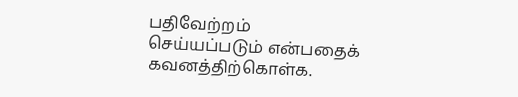பதிவேற்றம் செய்யப்படும் என்பதைக் கவனத்திற்கொள்க.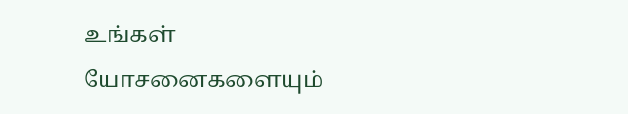உங்கள் யோசனைகளையும்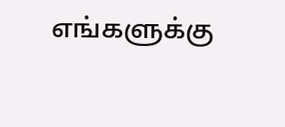எங்களுக்கு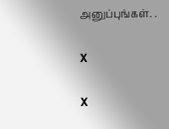அனுப்புங்கள். .

X

X